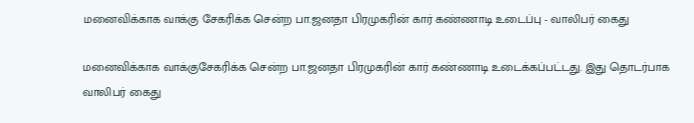மனைவிக்காக வாக்கு சேகரிக்க சென்ற பா.ஜனதா பிரமுகரின் கார் கண்ணாடி உடைப்பு - வாலிபர் கைது

மனைவிக்காக வாக்குசேகரிக்க சென்ற பா.ஜனதா பிரமுகரின் கார் கண்ணாடி உடைக்கப்பட்டது. இது தொடர்பாக வாலிபர் கைது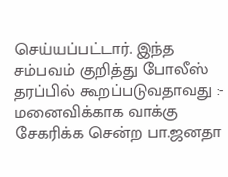செய்யப்பட்டார். இந்த சம்பவம் குறித்து போலீஸ் தரப்பில் கூறப்படுவதாவது :-
மனைவிக்காக வாக்கு சேகரிக்க சென்ற பா.ஜனதா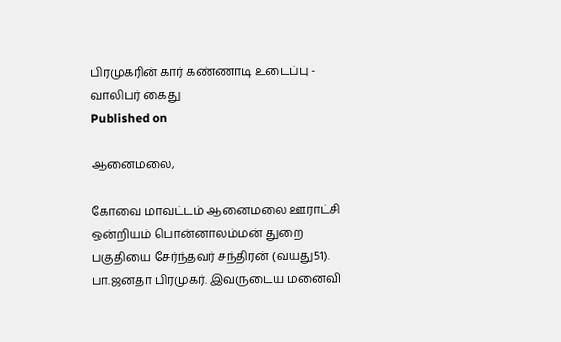பிரமுகரின் கார் கண்ணாடி உடைப்பு - வாலிபர் கைது
Published on

ஆனைமலை,

கோவை மாவட்டம் ஆனைமலை ஊராட்சி ஒன்றியம் பொன்னாலம்மன் துறை பகுதியை சேர்ந்தவர் சந்திரன் (வயது51). பா.ஜனதா பிரமுகர். இவருடைய மனைவி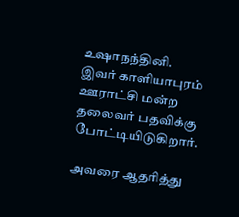உஷாநந்தினி. இவர் காளியாபுரம் ஊராட்சி மன்ற தலைவர் பதவிக்கு போட்டியிடுகிறார்.

அவரை ஆதரித்து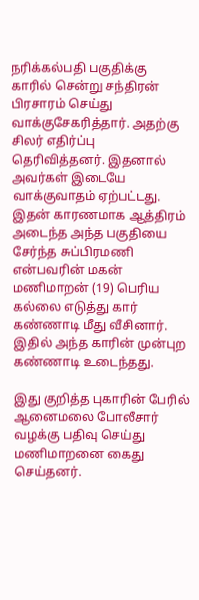நரிக்கல்பதி பகுதிக்கு காரில் சென்று சந்திரன் பிரசாரம் செய்து வாக்குசேகரித்தார். அதற்கு சிலர் எதிர்ப்பு தெரிவித்தனர். இதனால் அவர்கள் இடையே வாக்குவாதம் ஏற்பட்டது. இதன் காரணமாக ஆத்திரம் அடைந்த அந்த பகுதியை சேர்ந்த சுப்பிரமணி என்பவரின் மகன் மணிமாறன் (19) பெரிய கல்லை எடுத்து கார் கண்ணாடி மீது வீசினார். இதில் அந்த காரின் முன்புற கண்ணாடி உடைந்தது.

இது குறித்த புகாரின் பேரில் ஆனைமலை போலீசார் வழக்கு பதிவு செய்து மணிமாறனை கைது செய்தனர்.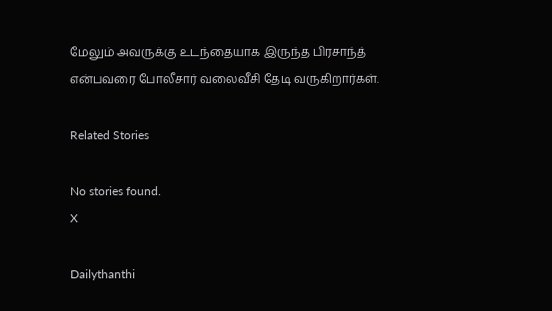மேலும் அவருக்கு உடந்தையாக இருந்த பிரசாந்த் என்பவரை போலீசார் வலைவீசி தேடி வருகிறார்கள்.

Related Stories

No stories found.
X

Dailythanthi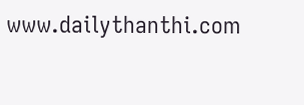www.dailythanthi.com